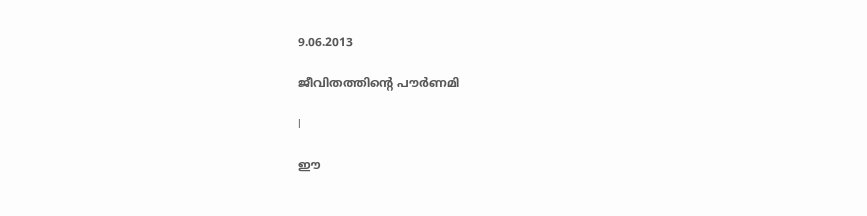9.06.2013

ജീവിതത്തിന്റെ പൗര്‍ണമി

l

ഈ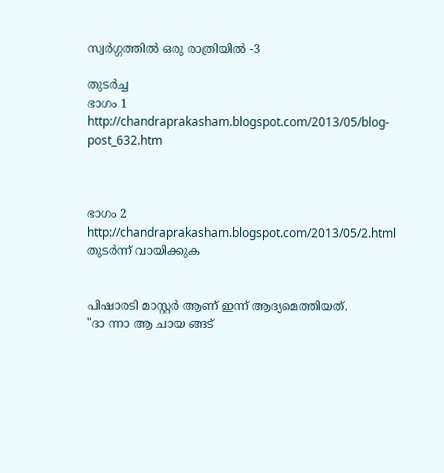സ്വര്‍ഗ്ഗത്തില്‍ ഒരു രാത്രിയില്‍ -3

തുടര്‍ച്ച
ഭാഗം 1 http://chandraprakasham.blogspot.com/2013/05/blog-post_632.htm



ഭാഗം 2 http://chandraprakasham.blogspot.com/2013/05/2.html
തുടര്‍ന്ന് വായിക്കുക


പിഷാരടി മാസ്റ്റര്‍ ആണ് ഇന്ന് ആദ്യമെത്തിയത്‌.
"ദാ ന്നാ ആ ചായ ങ്ങട്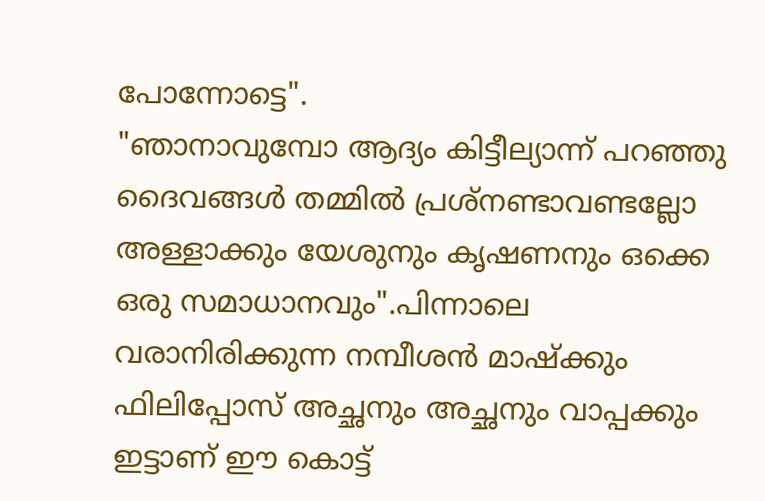പോന്നോട്ടെ".
"ഞാനാവുമ്പോ ആദ്യം കിട്ടീല്യാന്ന് പറഞ്ഞു ദൈവങ്ങള്‍ തമ്മില്‍ പ്രശ്നണ്ടാവണ്ടല്ലോ
അള്ളാക്കും യേശുനും കൃഷണനും ഒക്കെ ഒരു സമാധാനവും".പിന്നാലെ വരാനിരിക്കുന്ന നമ്പീശന്‍ മാഷ്ക്കും ഫിലിപ്പോസ് അച്ഛനും അച്ഛനും വാപ്പക്കും ഇട്ടാണ് ഈ കൊട്ട്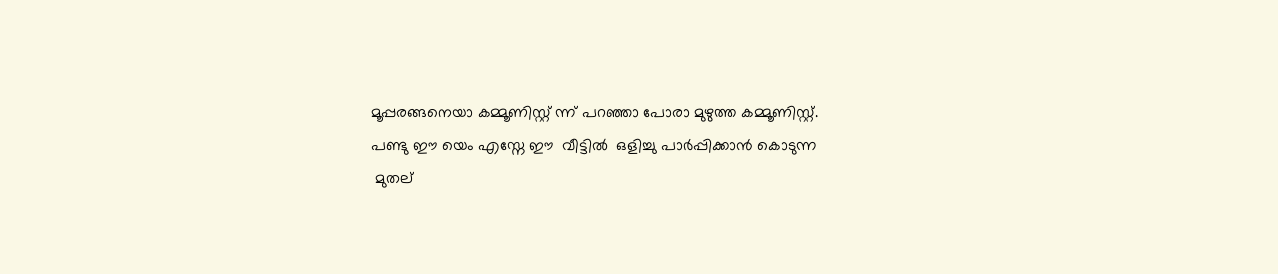മൂപ്പരങ്ങനെയാ കമ്മൂണിസ്റ്റ് ന്ന് പറഞ്ഞാ പോരാ മുഴുത്ത കമ്മൂണിസ്റ്റ്.
പണ്ടു ഈ യെം എസ്നേ ഈ  വീട്ടില്‍  ഒളിച്ചു പാര്‍പ്പിക്കാന്‍ കൊടുന്ന
 മുതല്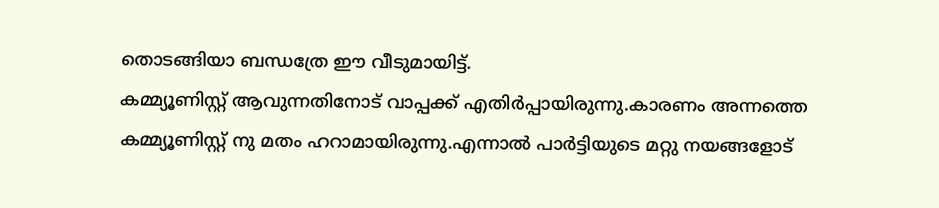തൊടങ്ങിയാ ബന്ധത്രേ ഈ വീടുമായിട്ട്.
കമ്മ്യൂണിസ്റ്റ് ആവുന്നതിനോട് വാപ്പക്ക് എതിര്‍പ്പായിരുന്നു.കാരണം അന്നത്തെ കമ്മ്യൂണിസ്റ്റ് നു മതം ഹറാമായിരുന്നു.എന്നാല്‍ പാര്‍ട്ടിയുടെ മറ്റു നയങ്ങളോട്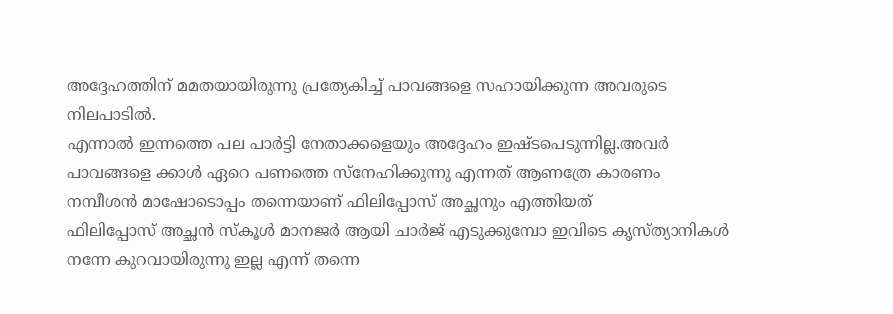അദ്ദേഹത്തിന് മമതയായിരുന്നു പ്രത്യേകിച്ച് പാവങ്ങളെ സഹായിക്കുന്ന അവരുടെ നിലപാടില്‍.
എന്നാല്‍ ഇന്നത്തെ പല പാര്‍ട്ടി നേതാക്കളെയും അദ്ദേഹം ഇഷ്ടപെടുന്നില്ല.അവര്‍ പാവങ്ങളെ ക്കാള്‍ ഏറെ പണത്തെ സ്നേഹിക്കുന്നു എന്നത് ആണത്രേ കാരണം
നമ്പീശന്‍ മാഷോടൊപ്പം തന്നെയാണ് ഫിലിപ്പോസ് അച്ഛനും എത്തിയത്
ഫിലിപ്പോസ് അച്ഛന്‍ സ്കൂള്‍ മാനജര്‍ ആയി ചാര്‍ജ് എടുക്കുമ്പോ ഇവിടെ കൃസ്ത്യാനികള്‍ നന്നേ കുറവായിരുന്നു ഇല്ല എന്ന് തന്നെ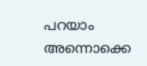പറയാം
അന്നൊക്കെ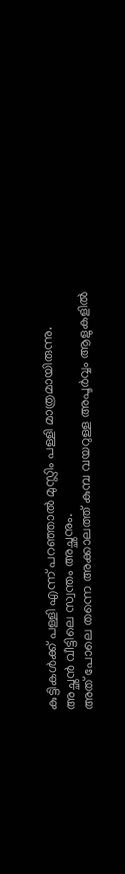കുട്ടികള്‍ക്ക് പള്ളി എന്ന് പറഞ്ഞാല്‍ മുസ്ലിം പള്ളി മാത്രമായിരുന്നു.
അച്ഛന്‍ വീട്ടിലെ സ്വന്തം അച്ഛനും.
അത് പോലെ തന്നെ അക്കാലത്ത് കുമ്പ വയറുള്ള അപൂര്‍വ്വം ആളുകളില്‍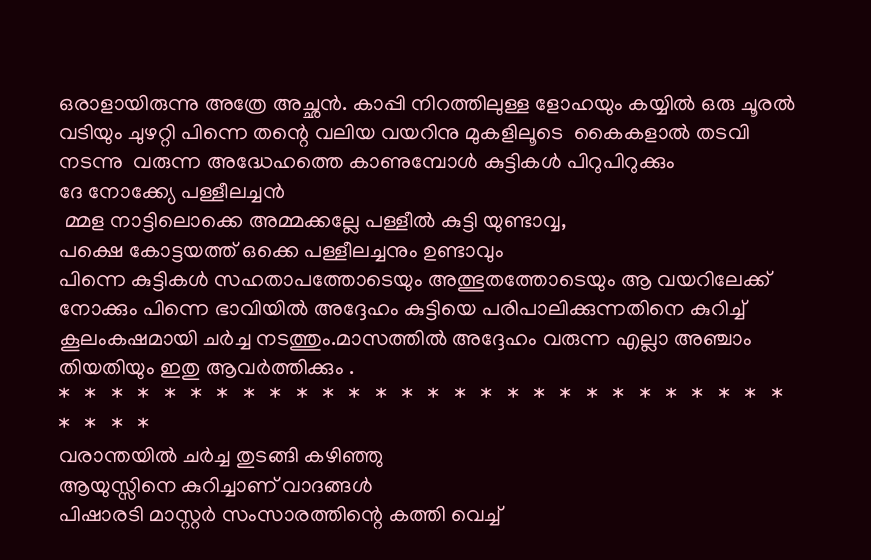ഒരാളായിരുന്നു അത്രേ അച്ഛന്‍. കാപ്പി നിറത്തിലുള്ള ളോഹയും കയ്യില്‍ ഒരു ചൂരല്‍ വടിയും ചുഴറ്റി പിന്നെ തന്റെ വലിയ വയറിനു മുകളിലൂടെ  കൈകളാല്‍ തടവി നടന്നു  വരുന്ന അദ്ധേഹത്തെ കാണുമ്പോള്‍ കുട്ടികള്‍ പിറുപിറുക്കും
ദേ നോക്ക്യേ പള്ളീലച്ചന്‍
 മ്മള നാട്ടിലൊക്കെ അമ്മക്കല്ലേ പള്ളീല്‍ കുട്ടി യുണ്ടാവ്വ,
പക്ഷെ കോട്ടയത്ത് ഒക്കെ പള്ളീലച്ചനും ഉണ്ടാവും
പിന്നെ കുട്ടികള്‍ സഹതാപത്തോടെയും അത്ഭുതത്തോടെയും ആ വയറിലേക്ക്  നോക്കും പിന്നെ ഭാവിയില്‍ അദ്ദേഹം കുട്ടിയെ പരിപാലിക്കുന്നതിനെ കുറിച്ച് കൂലംകഷമായി ചര്‍ച്ച നടത്തും.മാസത്തില്‍ അദ്ദേഹം വരുന്ന എല്ലാ അഞ്ചാം തിയതിയും ഇതു ആവര്‍ത്തിക്കും .
*   *   *   *   *   *   *   *   *   *   *   *   *   *   *   *   *   *   *   *   *   *   *   *   *   *   *   *   *   *   *   *
വരാന്തയില്‍ ചര്‍ച്ച തുടങ്ങി കഴിഞ്ഞു
ആയുസ്സിനെ കുറിച്ചാണ് വാദങ്ങള്‍
പിഷാരടി മാസ്റ്റര്‍ സംസാരത്തിന്റെ കത്തി വെച്ച്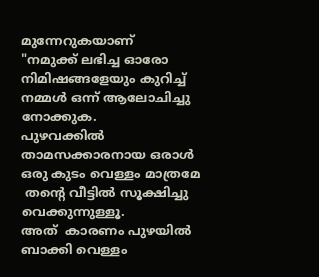മുന്നേറുകയാണ്
"നമുക്ക് ലഭിച്ച ഓരോ നിമിഷങ്ങളേയും കുറിച്ച്  നമ്മള്‍ ഒന്ന് ആലോചിച്ചു നോക്കുക.
പുഴവക്കില്‍ താമസക്കാരനായ ഒരാള്‍ ഒരു കുടം വെള്ളം മാത്രമേ
 തന്റെ വീട്ടില്‍ സൂക്ഷിച്ചു വെക്കുന്നുള്ളൂ.
അത്  കാരണം പുഴയില്‍  ബാക്കി വെള്ളം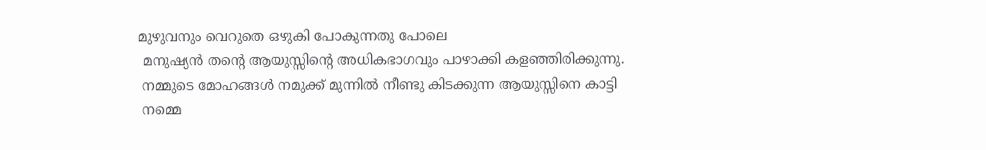മുഴുവനും വെറുതെ ഒഴുകി പോകുന്നതു പോലെ
 മനുഷ്യന്‍ തന്റെ ആയുസ്സിന്‍റെ അധികഭാഗവും പാഴാക്കി കളഞ്ഞിരിക്കുന്നു.
 നമ്മുടെ മോഹങ്ങള്‍ നമുക്ക് മുന്നില്‍ നീണ്ടു കിടക്കുന്ന ആയുസ്സിനെ കാട്ടി
 നമ്മെ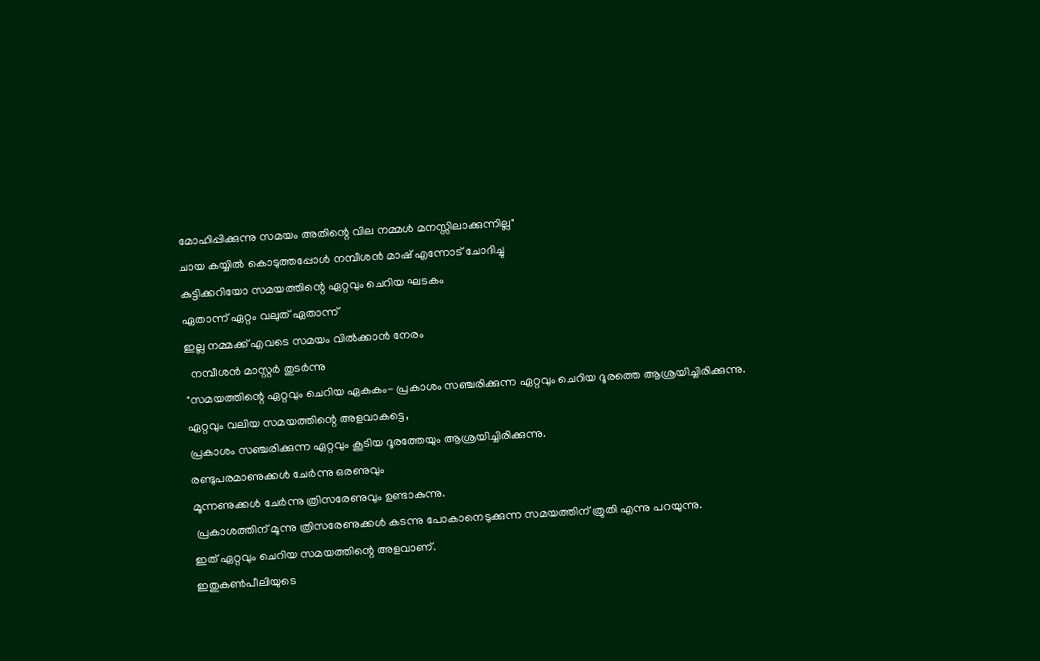മോഹിപ്പിക്കുന്നു സമയം അതിന്റെ വില നമ്മള്‍ മനസ്സിലാക്കുന്നില്ല"
ചായ കയ്യില്‍ കൊടുത്തപ്പോള്‍ നമ്പീശന്‍ മാഷ്‌ എന്നോട് ചോദിച്ചു
കുട്ടിക്കറിയോ സമയത്തിന്റെ ഏറ്റവും ചെറിയ ഘടകം
ഏതാന്ന് ഏറ്റം വലുത് ഏതാന്ന്
ഇല്ല നമ്മക്ക് എവടെ സമയം വില്‍ക്കാന്‍ നേരം
  നമ്പീശന്‍ മാസ്റ്റര്‍ തുടര്‍ന്നു
"സമയത്തിന്റെ ഏറ്റവും ചെറിയ ഏകകം- പ്രകാശം സഞ്ചരിക്കുന്ന ഏറ്റവും ചെറിയ ദൂരത്തെ ആശ്രയിച്ചിരിക്കുന്നു.
ഏറ്റവും വലിയ സമയത്തിന്റെ അളവാകട്ടെ,
പ്രകാശം സഞ്ചരിക്കുന്ന ഏറ്റവും കൂടിയ ദൂരത്തേയും ആശ്രയിച്ചിരിക്കുന്നു.
രണ്ടുപരമാണുക്കള്‍ ചേര്‍ന്നു ഒരണുവും
മൂന്നണുക്കള്‍ ചേര്‍ന്നു ത്രിസരേണുവും ഉണ്ടാകുന്നു.
 പ്രകാശത്തിന്‌ മൂന്നു ത്രിസരേണുക്കള്‍ കടന്നു പോകാനെടുക്കുന്ന സമയത്തിന്‌ ത്രുതി എന്നു പറയുന്നു.
ഇത്‌ ഏറ്റവും ചെറിയ സമയത്തിന്റെ അളവാണ്.
ഇതുകണ്‍പീലിയുടെ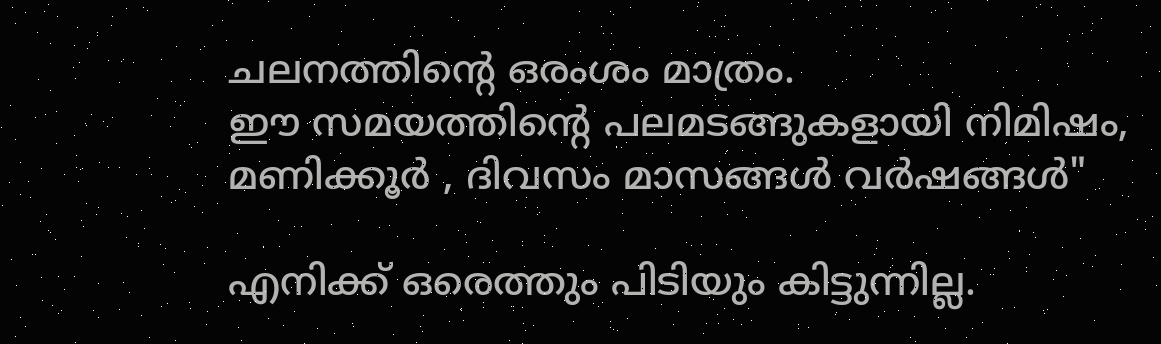ചലനത്തിന്റെ ഒരംശം മാത്രം.
ഈ സമയത്തിന്റെ പലമടങ്ങുകളായി നിമിഷം, മണിക്കൂര്‍ , ദിവസം മാസങ്ങള്‍ വര്‍ഷങ്ങള്‍"

എനിക്ക് ഒരെത്തും പിടിയും കിട്ടുന്നില്ല.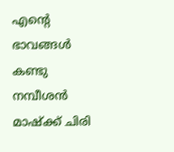എന്‍റെ ഭാവങ്ങള്‍ കണ്ടു നമ്പീശന്‍ മാഷ്ക്ക് ചിരി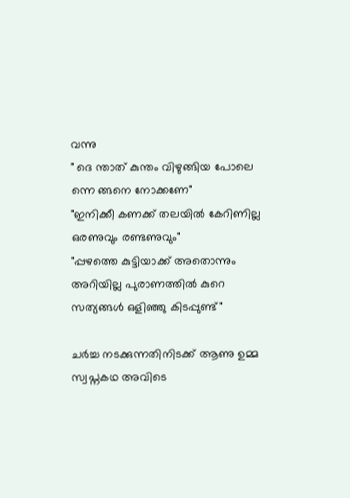വന്നു
" ദെ ന്താത് കുന്തം വിഴുങ്ങിയ പോലെ ന്നെ ങ്ങനെ നോക്കണേ"
"ഇനിക്കീ കണക്ക് തലയില്‍ കേറിണില്ല ഒരണുവും രണ്ടണുവും"
"പ്പഴത്തെ കുട്ടിയാക്ക് അതൊന്നും അറിയില്ല പുരാണത്തില്‍ കുറെ സത്യങ്ങള്‍ ഒളിഞ്ഞു കിടപ്പുണ്ട്"

ചര്‍ച്ച നടക്കുന്നതിനിടക്ക് ആണു ഉമ്മ സ്വപ്നകഥ അവിടെ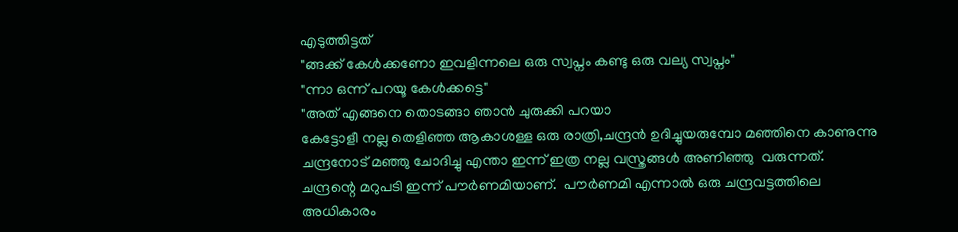എടുത്തിട്ടത്
"ങ്ങക്ക് കേള്‍ക്കണോ ഇവളിന്നലെ ഒരു സ്വപ്നം കണ്ടു ഒരു വല്യ സ്വപ്നം"
"ന്നാ ഒന്ന് പറയൂ കേള്‍ക്കട്ടെ"
"അത് എങ്ങനെ തൊടങ്ങാ ഞാന്‍ ചുരുക്കി പറയാ
കേട്ടോളീ നല്ല തെളിഞ്ഞ ആകാശള്ള ഒരു രാത്രി,ചന്ദ്രന്‍ ഉദിച്ചുയരുമ്പോ മഞ്ഞിനെ കാണുന്നു
ചന്ദ്രനോട് മഞ്ഞു ചോദിച്ചു എന്താ ഇന്ന് ഇത്ര നല്ല വസ്ത്രങ്ങള്‍ അണിഞ്ഞു  വരുന്നത്.
ചന്ദ്രന്റെ മറുപടി ഇന്ന് പൗര്‍ണമിയാണ്.  പൗര്‍ണമി എന്നാല്‍ ഒരു ചന്ദ്രവട്ടത്തിലെ അധികാരം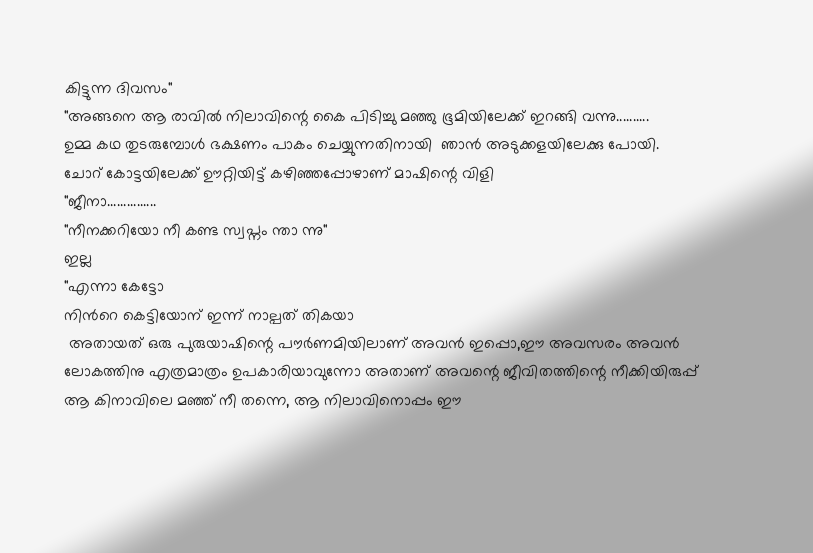കിട്ടുന്ന ദിവസം"
"അങ്ങനെ ആ രാവില്‍ നിലാവിന്റെ കൈ പിടിച്ചു മഞ്ഞു ഭൂമിയിലേക്ക്‌ ഇറങ്ങി വന്നു..........
ഉമ്മ കഥ തുടരുമ്പോള്‍ ഭക്ഷണം പാകം ചെയ്യുന്നതിനായി  ഞാന്‍ അടുക്കളയിലേക്കു പോയി.
ചോറ് കോട്ടയിലേക്ക് ഊറ്റിയിട്ട് കഴിഞ്ഞപ്പോഴാണ് മാഷിന്റെ വിളി
"ജീനാ...............
"നീനക്കറിയോ നീ കണ്ട സ്വപ്നം ന്താ ന്നു"
ഇല്ല
"എന്നാ കേട്ടോ
നിന്‍റെ കെട്ടിയോന് ഇന്ന് നാല്പത് തികയാ
 അതായത് ഒരു പുരുയാഷിന്റെ പൗര്‍ണമിയിലാണ് അവന്‍ ഇപ്പൊ,ഈ അവസരം അവന്‍ ലോകത്തിനു എത്രമാത്രം ഉപകാരിയാവുന്നോ അതാണ്‌ അവന്റെ ജീവിതത്തിന്റെ നീക്കിയിരുപ്പ്
ആ കിനാവിലെ മഞ്ഞ് നീ തന്നെ, ആ നിലാവിനൊപ്പം ഈ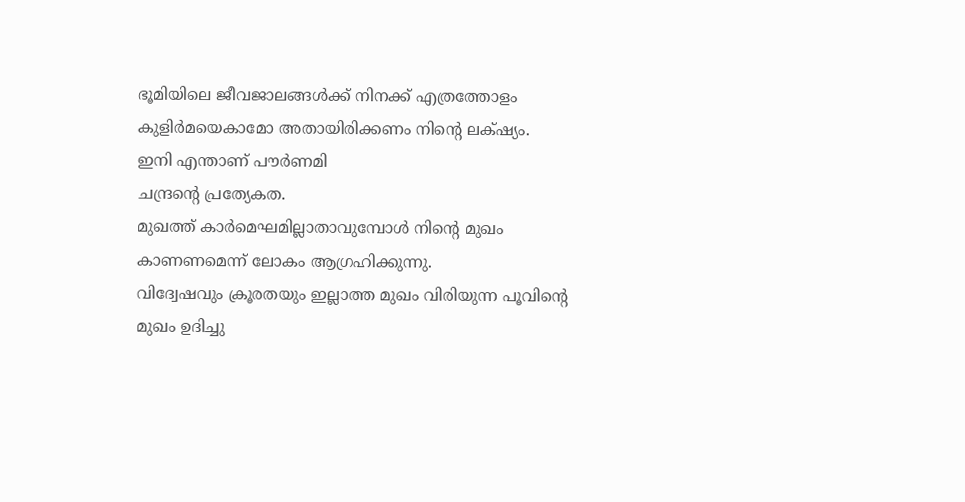ഭൂമിയിലെ ജീവജാലങ്ങള്‍ക്ക് നിനക്ക് എത്രത്തോളം കുളിര്‍മയെകാമോ അതായിരിക്കണം നിന്റെ ലക്‌ഷ്യം.
ഇനി എന്താണ് പൗര്‍ണമി
ചന്ദ്രന്റെ പ്രത്യേകത.
മുഖത്ത് കാര്‍മെഘമില്ലാതാവുമ്പോള്‍ നിന്റെ മുഖം കാണണമെന്ന് ലോകം ആഗ്രഹിക്കുന്നു.
വിദ്വേഷവും ക്രൂരതയും ഇല്ലാത്ത മുഖം വിരിയുന്ന പൂവിന്റെ മുഖം ഉദിച്ചു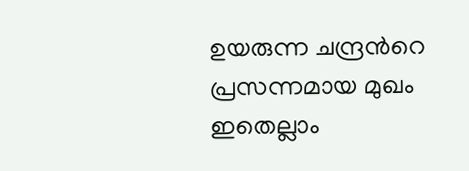ഉയരുന്ന ചന്ദ്രന്‍റെ പ്രസന്നമായ മുഖം ഇതെല്ലാം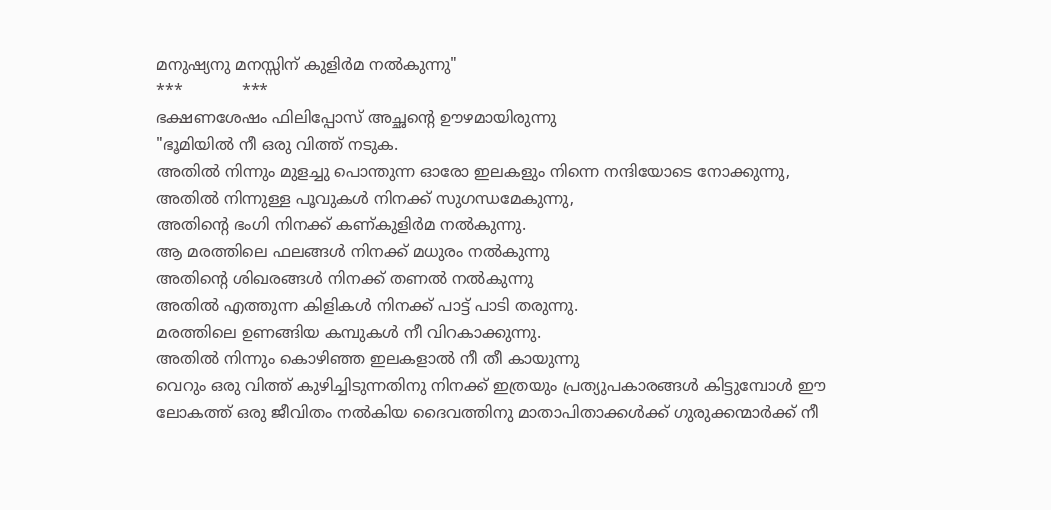മനുഷ്യനു മനസ്സിന് കുളിര്‍മ നല്‍കുന്നു"
***            ***
ഭക്ഷണശേഷം ഫിലിപ്പോസ് അച്ഛന്റെ ഊഴമായിരുന്നു
"ഭൂമിയില്‍ നീ ഒരു വിത്ത് നടുക.
അതില്‍ നിന്നും മുളച്ചു പൊന്തുന്ന ഓരോ ഇലകളും നിന്നെ നന്ദിയോടെ നോക്കുന്നു,
അതില്‍ നിന്നുള്ള പൂവുകള്‍ നിനക്ക് സുഗന്ധമേകുന്നു,
അതിന്റെ ഭംഗി നിനക്ക് കണ്കുളിര്‍മ നല്‍കുന്നു.
ആ മരത്തിലെ ഫലങ്ങള്‍ നിനക്ക് മധുരം നല്‍കുന്നു
അതിന്റെ ശിഖരങ്ങള്‍ നിനക്ക് തണല്‍ നല്‍കുന്നു
അതില്‍ എത്തുന്ന കിളികള്‍ നിനക്ക് പാട്ട് പാടി തരുന്നു.
മരത്തിലെ ഉണങ്ങിയ കമ്പുകള്‍ നീ വിറകാക്കുന്നു.
അതില്‍ നിന്നും കൊഴിഞ്ഞ ഇലകളാല്‍ നീ തീ കായുന്നു
വെറും ഒരു വിത്ത് കുഴിച്ചിടുന്നതിനു നിനക്ക് ഇത്രയും പ്രത്യുപകാരങ്ങള്‍ കിട്ടുമ്പോള്‍ ഈ ലോകത്ത് ഒരു ജീവിതം നല്‍കിയ ദൈവത്തിനു മാതാപിതാക്കള്‍ക്ക് ഗുരുക്കന്മാര്‍ക്ക് നീ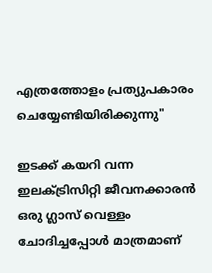എത്രത്തോളം പ്രത്യുപകാരം ചെയ്യേണ്ടിയിരിക്കുന്നു"

ഇടക്ക് കയറി വന്ന ഇലക്ട്രിസിറ്റി ജീവനക്കാരന്‍ ഒരു ഗ്ലാസ് വെള്ളം ചോദിച്ചപ്പോള്‍ മാത്രമാണ്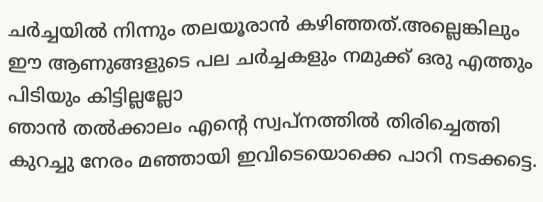ചര്‍ച്ചയില്‍ നിന്നും തലയൂരാന്‍ കഴിഞ്ഞത്.അല്ലെങ്കിലും ഈ ആണുങ്ങളുടെ പല ചര്‍ച്ചകളും നമുക്ക് ഒരു എത്തും പിടിയും കിട്ടില്ലല്ലോ
ഞാന്‍ തല്‍ക്കാലം എന്റെ സ്വപ്നത്തില്‍ തിരിച്ചെത്തി കുറച്ചു നേരം മഞ്ഞായി ഇവിടെയൊക്കെ പാറി നടക്കട്ടെ.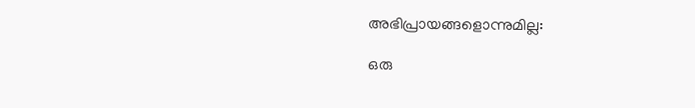അഭിപ്രായങ്ങളൊന്നുമില്ല:

ഒരു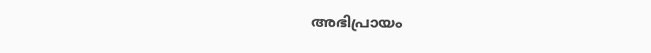അഭിപ്രായം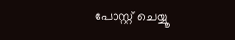പോസ്റ്റ് ചെയ്യൂ